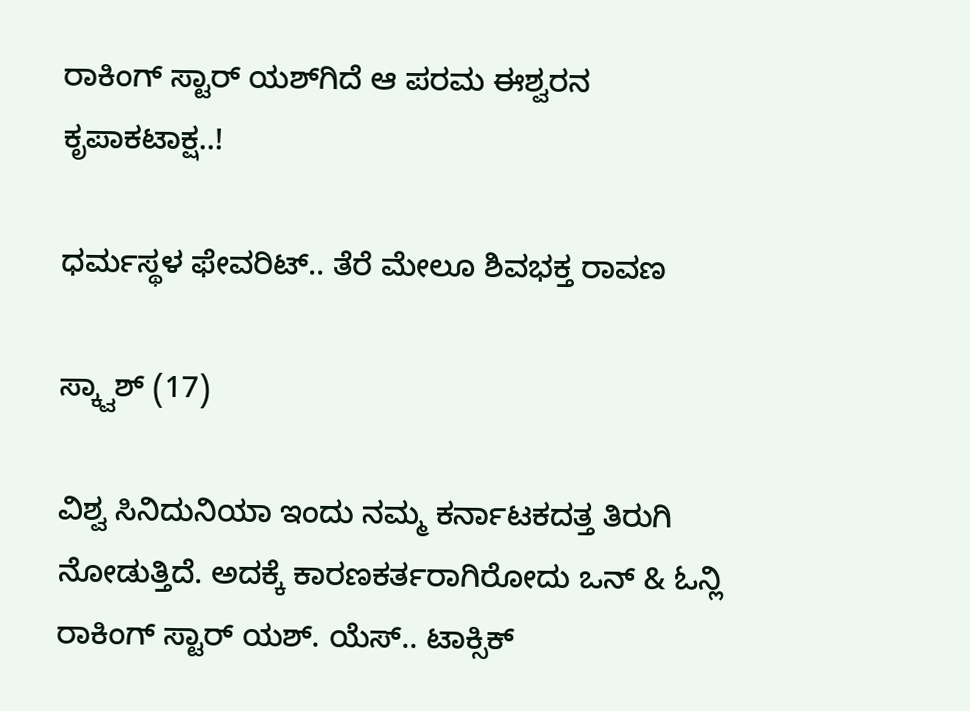ರಾಕಿಂಗ್‌ ಸ್ಟಾರ್‌‌‌ ಯಶ್‌ಗಿದೆ ಆ ಪರಮ ಈಶ್ವರನ ಕೃಪಾಕಟಾಕ್ಷ..!

ಧರ್ಮಸ್ಥಳ ಫೇವರಿಟ್.. ತೆರೆ ಮೇಲೂ ಶಿವಭಕ್ತ ರಾವಣ

ಸ್ಕ್ವಾಶ್ (17)

ವಿಶ್ವ ಸಿನಿದುನಿಯಾ ಇಂದು ನಮ್ಮ ಕರ್ನಾಟಕದತ್ತ ತಿರುಗಿ ನೋಡುತ್ತಿದೆ. ಅದಕ್ಕೆ ಕಾರಣಕರ್ತರಾಗಿರೋದು ಒನ್ & ಓನ್ಲಿ ರಾಕಿಂಗ್ ಸ್ಟಾರ್ ಯಶ್. ಯೆಸ್.. ಟಾಕ್ಸಿಕ್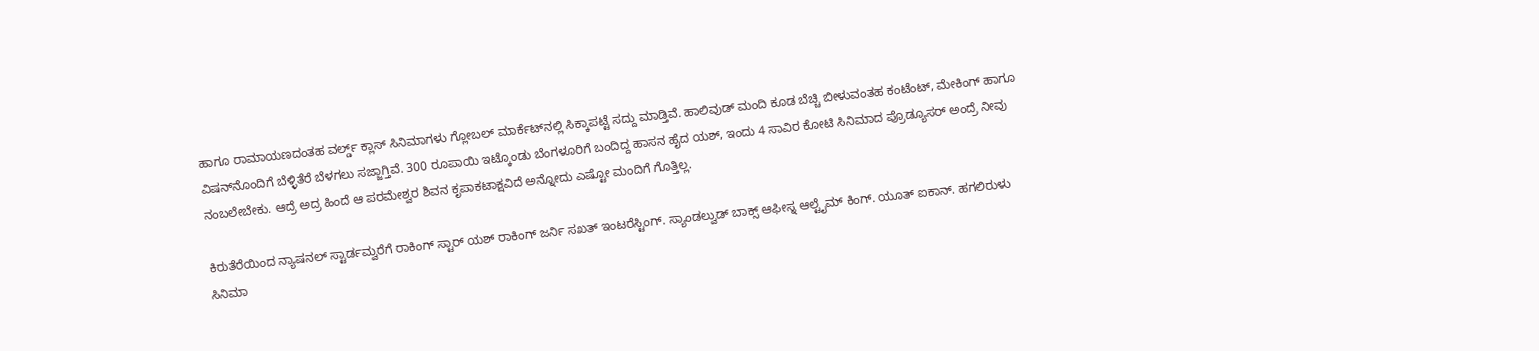ಹಾಗೂ ರಾಮಾಯಣದಂತಹ ವರ್ಲ್ಡ್ ಕ್ಲಾಸ್ ಸಿನಿಮಾಗಳು ಗ್ಲೋಬಲ್ ಮಾರ್ಕೆಟ್‌‌ನಲ್ಲಿ ಸಿಕ್ಕಾಪಟ್ಟೆ ಸದ್ದು ಮಾಡ್ತಿವೆ. ಹಾಲಿವುಡ್ ಮಂದಿ ಕೂಡ ಬೆಚ್ಚಿ ಬೀಳುವಂತಹ ಕಂಟೆಂಟ್, ಮೇಕಿಂಗ್ ಹಾಗೂ ವಿಷನ್‌‌ನೊಂದಿಗೆ ಬೆಳ್ಳಿತೆರೆ ಬೆಳಗಲು ಸಜ್ಜಾಗ್ತಿವೆ. 300 ರೂಪಾಯಿ ಇಟ್ಕೊಂಡು ಬೆಂಗಳೂರಿಗೆ ಬಂದಿದ್ದ ಹಾಸನ ಹೈದ ಯಶ್, ಇಂದು 4 ಸಾವಿರ ಕೋಟಿ ಸಿನಿಮಾದ ಪ್ರೊಡ್ಯೂಸರ್ ಅಂದ್ರೆ ನೀವು ನಂಬಲೇಬೇಕು. ಆದ್ರೆ ಅದ್ರ ಹಿಂದೆ ಆ ಪರಮೇಶ್ವರ ಶಿವನ ಕೃಪಾಕಟಾಕ್ಷವಿದೆ ಅನ್ನೋದು ಎಷ್ಟೋ ಮಂದಿಗೆ ಗೊತ್ತಿಲ್ಲ.

ಕಿರುತೆರೆಯಿಂದ ನ್ಯಾಷನಲ್ ಸ್ಟಾರ್ಡಮ್ವರೆಗೆ ರಾಕಿಂಗ್ ಸ್ಟಾರ್ ಯಶ್ ರಾಕಿಂಗ್ ಜರ್ನಿ ಸಖತ್ ಇಂಟರೆಸ್ಟಿಂಗ್. ಸ್ಯಾಂಡಲ್ವುಡ್ ಬಾಕ್ಸ್ ಆಫೀಸ್ನ ಆಲ್ಟೈಮ್ ಕಿಂಗ್. ಯೂತ್ ಐಕಾನ್. ಹಗಲಿರುಳು ಸಿನಿಮಾ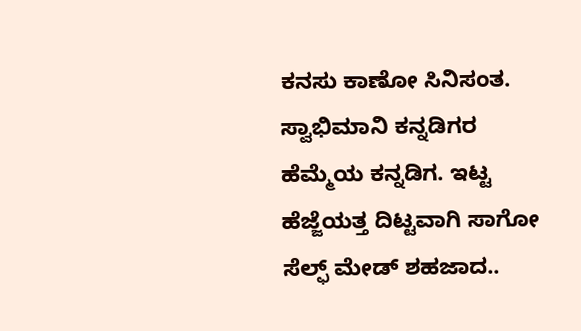ಕನಸು ಕಾಣೋ ಸಿನಿಸಂತ. ಸ್ವಾಭಿಮಾನಿ ಕನ್ನಡಿಗರ ಹೆಮ್ಮೆಯ ಕನ್ನಡಿಗ. ಇಟ್ಟ ಹೆಜ್ಜೆಯತ್ತ ದಿಟ್ಟವಾಗಿ ಸಾಗೋ ಸೆಲ್ಫ್ ಮೇಡ್ ಶಹಜಾದ..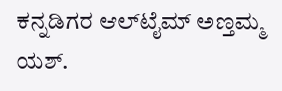ಕನ್ನಡಿಗರ ಆಲ್‌ಟೈಮ್ ಅಣ್ತಮ್ಮ ಯಶ್.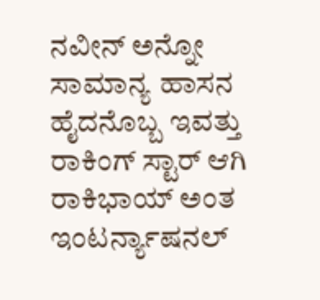ನವೀನ್ ಅನ್ನೋ ಸಾಮಾನ್ಯ ಹಾಸನ ಹೈದನೊಬ್ಬ ಇವತ್ತು ರಾಕಿಂಗ್ ಸ್ಟಾರ್ ಆಗಿ ರಾಕಿಭಾಯ್ ಅಂತ ಇಂಟರ್ನ್ಯಾಷನಲ್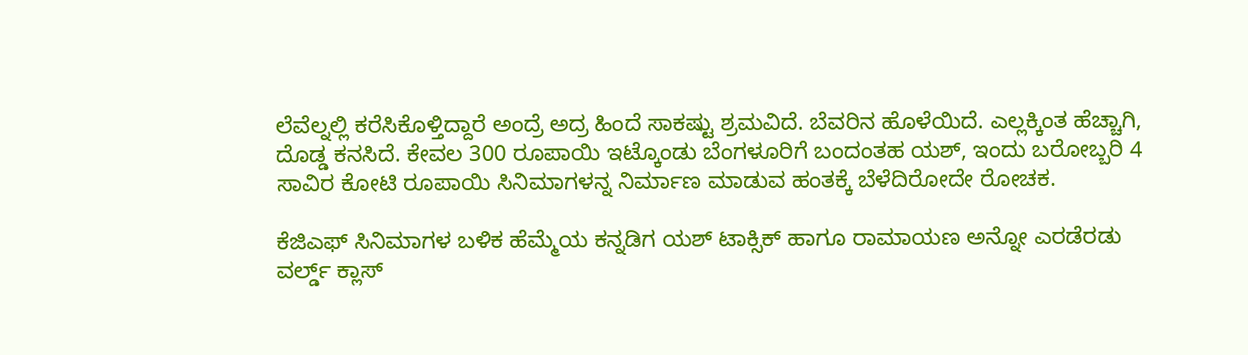ಲೆವೆಲ್ನಲ್ಲಿ ಕರೆಸಿಕೊಳ್ತಿದ್ದಾರೆ ಅಂದ್ರೆ ಅದ್ರ ಹಿಂದೆ ಸಾಕಷ್ಟು ಶ್ರಮವಿದೆ. ಬೆವರಿನ ಹೊಳೆಯಿದೆ. ಎಲ್ಲಕ್ಕಿಂತ ಹೆಚ್ಚಾಗಿ, ದೊಡ್ಡ ಕನಸಿದೆ. ಕೇವಲ 300 ರೂಪಾಯಿ ಇಟ್ಕೊಂಡು ಬೆಂಗಳೂರಿಗೆ ಬಂದಂತಹ ಯಶ್, ಇಂದು ಬರೋಬ್ಬರಿ 4 ಸಾವಿರ ಕೋಟಿ ರೂಪಾಯಿ ಸಿನಿಮಾಗಳನ್ನ ನಿರ್ಮಾಣ ಮಾಡುವ ಹಂತಕ್ಕೆ ಬೆಳೆದಿರೋದೇ ರೋಚಕ.

ಕೆಜಿಎಫ್ ಸಿನಿಮಾಗಳ ಬಳಿಕ ಹೆಮ್ಮೆಯ ಕನ್ನಡಿಗ ಯಶ್ ಟಾಕ್ಸಿಕ್ ಹಾಗೂ ರಾಮಾಯಣ ಅನ್ನೋ ಎರಡೆರಡು ವರ್ಲ್ಡ್‌ ಕ್ಲಾಸ್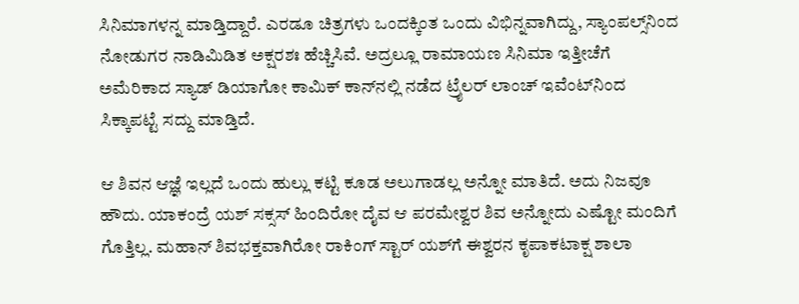ಸಿನಿಮಾಗಳನ್ನ ಮಾಡ್ತಿದ್ದಾರೆ. ಎರಡೂ ಚಿತ್ರಗಳು ಒಂದಕ್ಕಿಂತ ಒಂದು ವಿಭಿನ್ನವಾಗಿದ್ದು, ಸ್ಯಾಂಪಲ್ಸ್‌ನಿಂದ ನೋಡುಗರ ನಾಡಿಮಿಡಿತ ಅಕ್ಷರಶಃ ಹೆಚ್ಚಿಸಿವೆ. ಅದ್ರಲ್ಲೂ ರಾಮಾಯಣ ಸಿನಿಮಾ ಇತ್ತೀಚೆಗೆ ಅಮೆರಿಕಾದ ಸ್ಯಾಡ್ ಡಿಯಾಗೋ ಕಾಮಿಕ್ ಕಾನ್‌‌ನಲ್ಲಿ ನಡೆದ ಟ್ರೈಲರ್ ಲಾಂಚ್ ಇವೆಂಟ್‌‌ನಿಂದ ಸಿಕ್ಕಾಪಟ್ಟೆ ಸದ್ದು ಮಾಡ್ತಿದೆ.

ಆ ಶಿವನ ಆಜ್ಞೆ ಇಲ್ಲದೆ ಒಂದು ಹುಲ್ಲು ಕಟ್ಟಿ ಕೂಡ ಅಲುಗಾಡಲ್ಲ ಅನ್ನೋ ಮಾತಿದೆ. ಅದು ನಿಜವೂ ಹೌದು. ಯಾಕಂದ್ರೆ ಯಶ್ ಸಕ್ಸಸ್ ಹಿಂದಿರೋ ದೈವ ಆ ಪರಮೇಶ್ವರ ಶಿವ ಅನ್ನೋದು ಎಷ್ಟೋ ಮಂದಿಗೆ ಗೊತ್ತಿಲ್ಲ. ಮಹಾನ್ ಶಿವಭಕ್ತವಾಗಿರೋ ರಾಕಿಂಗ್ ಸ್ಟಾರ್‌‌ ಯಶ್‌ಗೆ ಈಶ್ವರನ ಕೃಪಾಕಟಾಕ್ಷ ಶಾಲಾ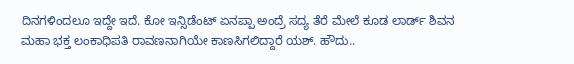ದಿನಗಳಿಂದಲೂ ಇದ್ದೇ ಇದೆ. ಕೋ ಇನ್ಸಿಡೆಂಟ್ ಏನಪ್ಪಾ ಅಂದ್ರೆ ಸದ್ಯ ತೆರೆ ಮೇಲೆ ಕೂಡ ಲಾರ್ಡ್ ಶಿವನ ಮಹಾ ಭಕ್ತ ಲಂಕಾಧಿಪತಿ ರಾವಣನಾಗಿಯೇ ಕಾಣಸಿಗಲಿದ್ದಾರೆ ಯಶ್. ಹೌದು..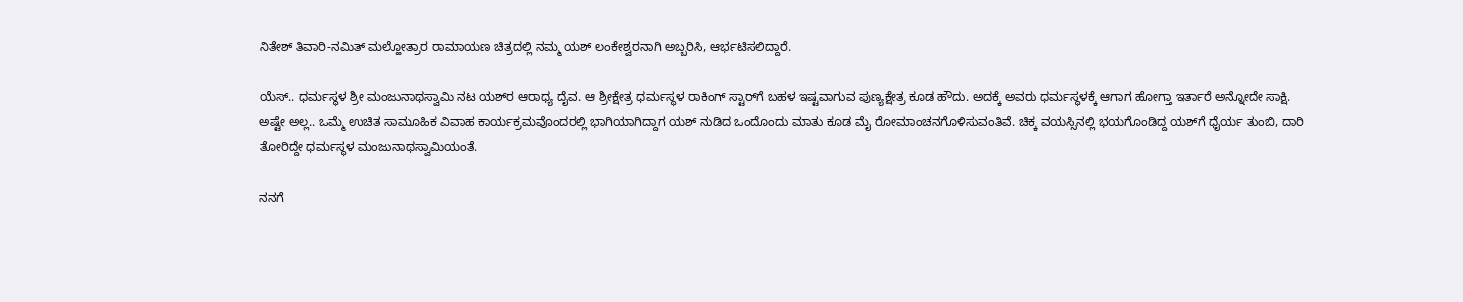ನಿತೇಶ್ ತಿವಾರಿ-ನಮಿತ್ ಮಲ್ಹೋತ್ರಾರ ರಾಮಾಯಣ ಚಿತ್ರದಲ್ಲಿ ನಮ್ಮ ಯಶ್ ಲಂಕೇಶ್ವರನಾಗಿ ಅಬ್ಬರಿಸಿ, ಆರ್ಭಟಿಸಲಿದ್ದಾರೆ.

ಯೆಸ್.. ಧರ್ಮಸ್ಥಳ ಶ್ರೀ ಮಂಜುನಾಥಸ್ವಾಮಿ ನಟ ಯಶ್‌ರ ಆರಾಧ್ಯ ದೈವ. ಆ ಶ್ರೀಕ್ಷೇತ್ರ ಧರ್ಮಸ್ಥಳ ರಾಕಿಂಗ್ ಸ್ಟಾರ್‌ಗೆ ಬಹಳ ಇಷ್ಟವಾಗುವ ಪುಣ್ಯಕ್ಷೇತ್ರ ಕೂಡ ಹೌದು. ಅದಕ್ಕೆ ಅವರು ಧರ್ಮಸ್ಥಳಕ್ಕೆ ಆಗಾಗ ಹೋಗ್ತಾ ಇರ್ತಾರೆ ಅನ್ನೋದೇ ಸಾಕ್ಷಿ. ಅಷ್ಟೇ ಅಲ್ಲ.. ಒಮ್ಮೆ ಉಚಿತ ಸಾಮೂಹಿಕ ವಿವಾಹ ಕಾರ್ಯಕ್ರಮವೊಂದರಲ್ಲಿ ಭಾಗಿಯಾಗಿದ್ದಾಗ ಯಶ್ ನುಡಿದ ಒಂದೊಂದು ಮಾತು ಕೂಡ ಮೈ ರೋಮಾಂಚನಗೊಳಿಸುವಂತಿವೆ. ಚಿಕ್ಕ ವಯಸ್ಸಿನಲ್ಲಿ ಭಯಗೊಂಡಿದ್ದ ಯಶ್‌ಗೆ ಧೈರ್ಯ ತುಂಬಿ, ದಾರಿ ತೋರಿದ್ದೇ ಧರ್ಮಸ್ಥಳ ಮಂಜುನಾಥಸ್ವಾಮಿಯಂತೆ.

ನನಗೆ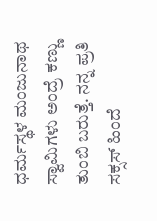ಧರ್ಮಸ್ಥಳ ಮಂಜುನಾಥ ಸ್ವಾಮಿಗಳು ಅಂದ್ರೆ ಕಣ್ಣು ತುಂಬಿ ಬರುತ್ತೆ. ನನ್ನ ಪ್ರತಿ ಸಕ್ಸಸ್ ಹಿಂದೆ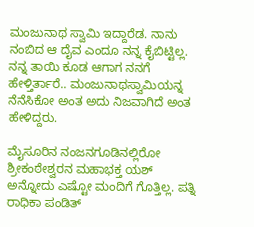ಮಂಜುನಾಥ ಸ್ವಾಮಿ ಇದ್ದಾರೆಡ. ನಾನು ನಂಬಿದ ಆ ದೈವ ಎಂದೂ ನನ್ನ ಕೈಬಿಟ್ಟಿಲ್ಲ. ನನ್ನ ತಾಯಿ ಕೂಡ ಆಗಾಗ ನನಗೆ ಹೇಳ್ತಿರ್ತಾರೆ.. ಮಂಜುನಾಥಸ್ವಾಮಿಯನ್ನ ನೆನೆಸಿಕೋ ಅಂತ ಅದು ನಿಜವಾಗಿದೆ ಅಂತ ಹೇಳಿದ್ದರು.

ಮೈಸೂರಿನ ನಂಜನಗೂಡಿನಲ್ಲಿರೋ ಶ್ರೀಕಂಠೇಶ್ವರನ ಮಹಾಭಕ್ತ ಯಶ್ ಅನ್ನೋದು ಎಷ್ಟೋ ಮಂದಿಗೆ ಗೊತ್ತಿಲ್ಲ. ಪತ್ನಿ ರಾಧಿಕಾ ಪಂಡಿತ್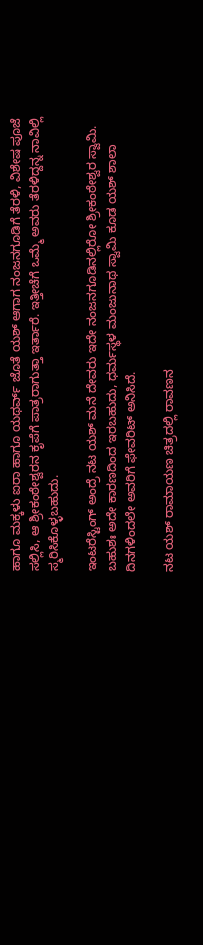ಹಾಗೂ ಮಕ್ಕಳು ಐರಾ ಹಾಗೂ ಯಥರ್ವ್ ಜೊತೆ ಯಶ್ ಆಗಾಗ ನಂಜನಗೂಡಿಗೆ ತೆರಳಿ, ವಿಶೇಷ ಪೂಜೆ ಸಲ್ಲಿಸಿ, ಆ ಶ್ರೀಕಂಠೇಶ್ವರನ ಕೃಪೆಗೆ ಪಾತ್ರರಾಗುತ್ತಾ ಇರ್ತಾರೆ. ಇತ್ತೀಚೆಗೆ ಒಮ್ಮೆ ಅವರು ತೆರಳಿದ್ದನ್ನ ನಾವಿಲ್ಲಿ ಸ್ಮರಿಸಿಕೊಳ್ಳಬಹುದು.

ಇಂಟರೆಸ್ಟಿಂಗ್ ಅಂದ್ರೆ ನಟ ಯಶ್ ಮನೆ ದೇವರು ಇದೇ ನಂಜನಗೂಡಿನಲ್ಲಿರೋ ಶ್ರೀಕಂಠೇಶ್ವರ ಸ್ವಾಮಿ. ಬಹುಶಃ ಅದೇ ಕಾರಣದಿಂದ ಇರಬಹುದು, ಧರ್ಮಸ್ಥಳ ಮಂಜುನಾಥ ಸ್ವಾಮಿ ಕೂಡ ಯಶ್ ಶಾಲಾ ದಿನಗಳಿಂದಲೇ ಅವರಿಗೆ ಫೇವರಿಟ್ ಅನಿಸಿದೆ.

ನಟ ಯಶ್ ರಾಮಾಯಣ ಚಿತ್ರದಲ್ಲಿ ರಾವಣನ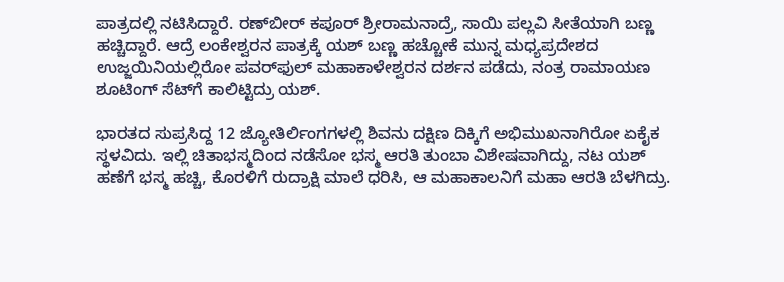ಪಾತ್ರದಲ್ಲಿ ನಟಿಸಿದ್ದಾರೆ. ರಣ್‌ಬೀರ್ ಕಪೂರ್ ಶ್ರೀರಾಮನಾದ್ರೆ, ಸಾಯಿ ಪಲ್ಲವಿ ಸೀತೆಯಾಗಿ ಬಣ್ಣ ಹಚ್ಚಿದ್ದಾರೆ. ಆದ್ರೆ ಲಂಕೇಶ್ವರನ ಪಾತ್ರಕ್ಕೆ ಯಶ್ ಬಣ್ಣ ಹಚ್ಚೋಕೆ ಮುನ್ನ ಮಧ್ಯಪ್ರದೇಶದ ಉಜ್ಜಯಿನಿಯಲ್ಲಿರೋ ಪವರ್‌ಫುಲ್ ಮಹಾಕಾಳೇಶ್ವರನ ದರ್ಶನ ಪಡೆದು, ನಂತ್ರ ರಾಮಾಯಣ ಶೂಟಿಂಗ್ ಸೆಟ್‌ಗೆ ಕಾಲಿಟ್ಟಿದ್ರು ಯಶ್.

ಭಾರತದ ಸುಪ್ರಸಿದ್ದ 12 ಜ್ಯೋತಿರ್ಲಿಂಗಗಳಲ್ಲಿ ಶಿವನು ದಕ್ಷಿಣ ದಿಕ್ಕಿಗೆ ಅಭಿಮುಖನಾಗಿರೋ ಏಕೈಕ ಸ್ಥಳವಿದು. ಇಲ್ಲಿ ಚಿತಾಭಸ್ಮದಿಂದ ನಡೆಸೋ ಭಸ್ಮ ಆರತಿ ತುಂಬಾ ವಿಶೇಷವಾಗಿದ್ದು, ನಟ ಯಶ್ ಹಣೆಗೆ ಭಸ್ಮ ಹಚ್ಚಿ, ಕೊರಳಿಗೆ ರುದ್ರಾಕ್ಷಿ ಮಾಲೆ ಧರಿಸಿ, ಆ ಮಹಾಕಾಲನಿಗೆ ಮಹಾ ಆರತಿ ಬೆಳಗಿದ್ರು.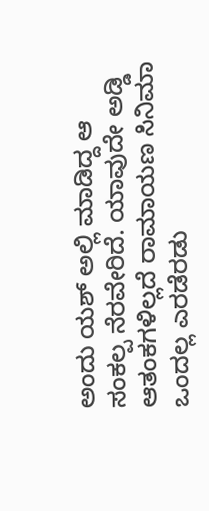ಅಂದು ಯಶ್ ಅಲ್ಲಿ ಮಾಡಿದ್ದ ಆ ಸಂಕಲ್ಪ ನೆರವೇರಿದೆ. ಯಾವುದೇ ಅಡ್ಡಿ ಆತಂಕಗಳಿಲ್ಲದೆ ರಾಮಾಯಣ ಸಿನಿಮಾ ಒಂದಲ್ಲ ಎರಡೆರಡು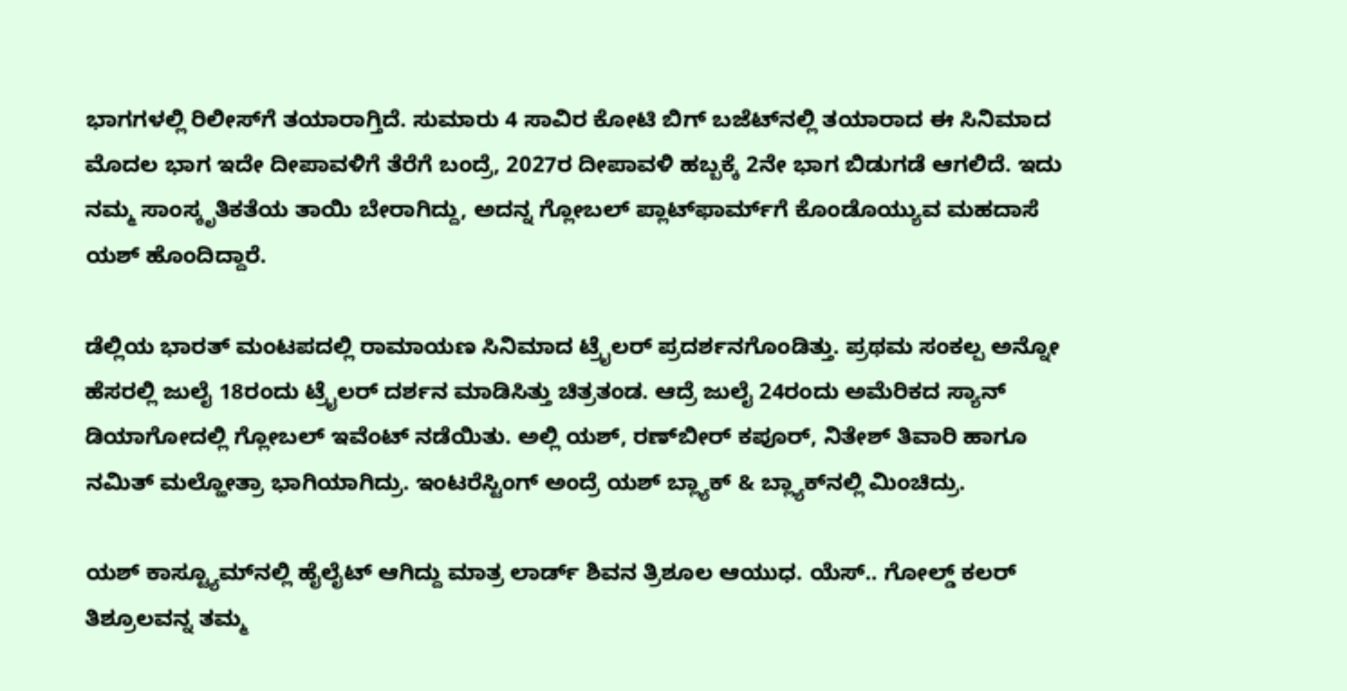ಭಾಗಗಳಲ್ಲಿ ರಿಲೀಸ್‌ಗೆ ತಯಾರಾಗ್ತಿದೆ. ಸುಮಾರು 4 ಸಾವಿರ ಕೋಟಿ ಬಿಗ್ ಬಜೆಟ್‌‌ನಲ್ಲಿ ತಯಾರಾದ ಈ ಸಿನಿಮಾದ ಮೊದಲ ಭಾಗ ಇದೇ ದೀಪಾವಳಿಗೆ ತೆರೆಗೆ ಬಂದ್ರೆ, 2027ರ ದೀಪಾವಳಿ ಹಬ್ಬಕ್ಕೆ 2ನೇ ಭಾಗ ಬಿಡುಗಡೆ ಆಗಲಿದೆ. ಇದು ನಮ್ಮ ಸಾಂಸ್ಕೃತಿಕತೆಯ ತಾಯಿ ಬೇರಾಗಿದ್ದು, ಅದನ್ನ ಗ್ಲೋಬಲ್ ಪ್ಲಾಟ್‌‌ಫಾರ್ಮ್‌ಗೆ ಕೊಂಡೊಯ್ಯುವ ಮಹದಾಸೆ ಯಶ್ ಹೊಂದಿದ್ದಾರೆ.

ಡೆಲ್ಲಿಯ ಭಾರತ್ ಮಂಟಪದಲ್ಲಿ ರಾಮಾಯಣ ಸಿನಿಮಾದ ಟ್ರೈಲರ್ ಪ್ರದರ್ಶನಗೊಂಡಿತ್ತು. ಪ್ರಥಮ ಸಂಕಲ್ಪ ಅನ್ನೋ ಹೆಸರಲ್ಲಿ ಜುಲೈ 18ರಂದು ಟ್ರೈಲರ್ ದರ್ಶನ ಮಾಡಿಸಿತ್ತು ಚಿತ್ರತಂಡ. ಆದ್ರೆ ಜುಲೈ 24ರಂದು ಅಮೆರಿಕದ ಸ್ಯಾನ್‌‌ ಡಿಯಾಗೋದಲ್ಲಿ ಗ್ಲೋಬಲ್ ಇವೆಂಟ್ ನಡೆಯಿತು. ಅಲ್ಲಿ ಯಶ್, ರಣ್‌ಬೀರ್ ಕಪೂರ್, ನಿತೇಶ್ ತಿವಾರಿ ಹಾಗೂ ನಮಿತ್ ಮಲ್ಹೋತ್ರಾ ಭಾಗಿಯಾಗಿದ್ರು. ಇಂಟರೆಸ್ಟಿಂಗ್ ಅಂದ್ರೆ ಯಶ್ ಬ್ಲ್ಯಾಕ್ & ಬ್ಲ್ಯಾಕ್‌‌ನಲ್ಲಿ ಮಿಂಚಿದ್ರು.

ಯಶ್ ಕಾಸ್ಟ್ಯೂಮ್‌‌ನಲ್ಲಿ ಹೈಲೈಟ್ ಆಗಿದ್ದು ಮಾತ್ರ ಲಾರ್ಡ್ ಶಿವನ ತ್ರಿಶೂಲ ಆಯುಧ. ಯೆಸ್.. ಗೋಲ್ಡ್ ಕಲರ್ ತಿಶ್ರೂಲವನ್ನ ತಮ್ಮ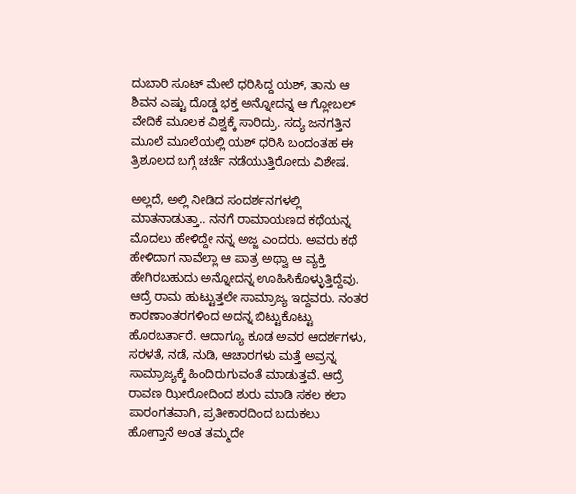ದುಬಾರಿ ಸೂಟ್‌‌ ಮೇಲೆ ಧರಿಸಿದ್ದ ಯಶ್, ತಾನು ಆ ಶಿವನ ಎಷ್ಟು ದೊಡ್ಡ ಭಕ್ತ ಅನ್ನೋದನ್ನ ಆ ಗ್ಲೋಬಲ್ ವೇದಿಕೆ ಮೂಲಕ ವಿಶ್ವಕ್ಕೆ ಸಾರಿದ್ರು. ಸದ್ಯ ಜನಗತ್ತಿನ ಮೂಲೆ ಮೂಲೆಯಲ್ಲಿ ಯಶ್ ಧರಿಸಿ ಬಂದಂತಹ ಈ ತ್ರಿಶೂಲದ ಬಗ್ಗೆ ಚರ್ಚೆ ನಡೆಯುತ್ತಿರೋದು ವಿಶೇಷ.

ಅಲ್ಲದೆ, ಅಲ್ಲಿ ನೀಡಿದ ಸಂದರ್ಶನಗಳಲ್ಲಿ ಮಾತನಾಡುತ್ತಾ.. ನನಗೆ ರಾಮಾಯಣದ ಕಥೆಯನ್ನ ಮೊದಲು ಹೇಳಿದ್ದೇ ನನ್ನ ಅಜ್ಜ ಎಂದರು. ಅವರು ಕಥೆ ಹೇಳಿದಾಗ ನಾವೆಲ್ಲಾ ಆ ಪಾತ್ರ ಅಥ್ವಾ ಆ ವ್ಯಕ್ತಿ ಹೇಗಿರಬಹುದು ಅನ್ನೋದನ್ನ ಊಹಿಸಿಕೊಳ್ಳುತ್ತಿದ್ದೆವು. ಆದ್ರೆ ರಾಮ ಹುಟ್ಟುತ್ತಲೇ ಸಾಮ್ರಾಜ್ಯ ಇದ್ದವರು. ನಂತರ ಕಾರಣಾಂತರಗಳಿಂದ ಅದನ್ನ ಬಿಟ್ಟುಕೊಟ್ಟು ಹೊರಬರ್ತಾರೆ. ಆದಾಗ್ಯೂ ಕೂಡ ಅವರ ಆದರ್ಶಗಳು, ಸರಳತೆ, ನಡೆ, ನುಡಿ, ಆಚಾರಗಳು ಮತ್ತೆ ಅವ್ರನ್ನ ಸಾಮ್ರಾಜ್ಯಕ್ಕೆ ಹಿಂದಿರುಗುವಂತೆ ಮಾಡುತ್ತವೆ. ಆದ್ರೆ ರಾವಣ ಝೀರೋದಿಂದ ಶುರು ಮಾಡಿ ಸಕಲ ಕಲಾ ಪಾರಂಗತವಾಗಿ, ಪ್ರತೀಕಾರದಿಂದ ಬದುಕಲು ಹೋಗ್ತಾನೆ ಅಂತ ತಮ್ಮದೇ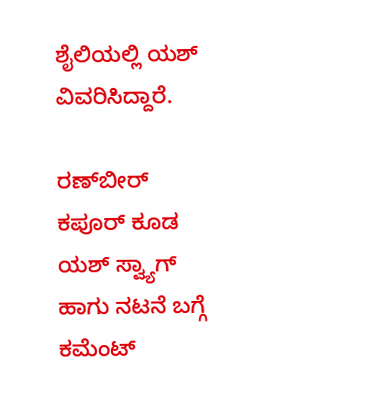ಶೈಲಿಯಲ್ಲಿ ಯಶ್ ವಿವರಿಸಿದ್ದಾರೆ.

ರಣ್‌ಬೀರ್ ಕಪೂರ್ ಕೂಡ ಯಶ್ ಸ್ವ್ಯಾಗ್ ಹಾಗು ನಟನೆ ಬಗ್ಗೆ ಕಮೆಂಟ್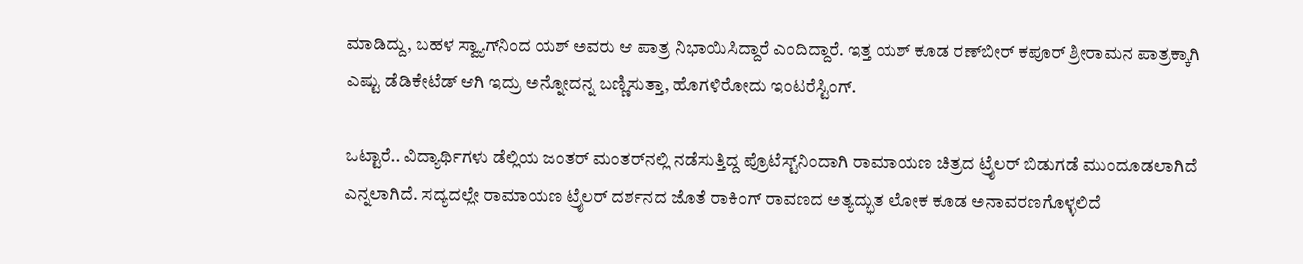ಮಾಡಿದ್ದು, ಬಹಳ ಸ್ವ್ಯಾಗ್‌ನಿಂದ ಯಶ್ ಅವರು ಆ ಪಾತ್ರ ನಿಭಾಯಿಸಿದ್ದಾರೆ ಎಂದಿದ್ದಾರೆ. ಇತ್ತ ಯಶ್ ಕೂಡ ರಣ್‌ಬೀರ್ ಕಪೂರ್ ಶ್ರೀರಾಮನ ಪಾತ್ರಕ್ಕಾಗಿ ಎಷ್ಟು ಡೆಡಿಕೇಟೆಡ್ ಆಗಿ ಇದ್ರು ಅನ್ನೋದನ್ನ ಬಣ್ಣಿಸುತ್ತಾ, ಹೊಗಳಿರೋದು ಇಂಟರೆಸ್ಟಿಂಗ್.

ಒಟ್ಟಾರೆ.. ವಿದ್ಯಾರ್ಥಿಗಳು ಡೆಲ್ಲಿಯ ಜಂತರ್ ಮಂತರ್‌‌ನಲ್ಲಿ ನಡೆಸುತ್ತಿದ್ದ ಪ್ರೊಟೆಸ್ಟ್‌ನಿಂದಾಗಿ ರಾಮಾಯಣ ಚಿತ್ರದ ಟ್ರೈಲರ್ ಬಿಡುಗಡೆ ಮುಂದೂಡಲಾಗಿದೆ ಎನ್ನಲಾಗಿದೆ. ಸದ್ಯದಲ್ಲೇ ರಾಮಾಯಣ ಟ್ರೈಲರ್ ದರ್ಶನದ ಜೊತೆ ರಾಕಿಂಗ್ ರಾವಣದ ಅತ್ಯದ್ಭುತ ಲೋಕ ಕೂಡ ಅನಾವರಣಗೊಳ್ಳಲಿದೆ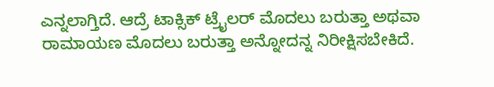ಎನ್ನಲಾಗ್ತಿದೆ. ಆದ್ರೆ ಟಾಕ್ಸಿಕ್ ಟ್ರೈಲರ್ ಮೊದಲು ಬರುತ್ತಾ ಅಥವಾ ರಾಮಾಯಣ ಮೊದಲು ಬರುತ್ತಾ ಅನ್ನೋದನ್ನ ನಿರೀಕ್ಷಿಸಬೇಕಿದೆ.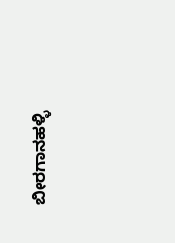ಬೀರಗಾನಹಳ್ಳಿ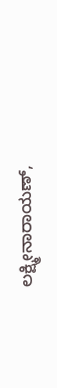ಲಕ್ಷ್ಮೀನಾರಾಯಣ್,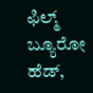ಫಿಲ್ಮ್ ಬ್ಯೂರೋ ಹೆಡ್,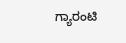ಗ್ಯಾರಂಟಿ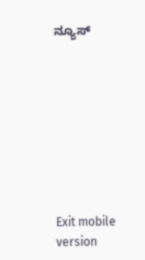ನ್ಯೂಸ್









Exit mobile version